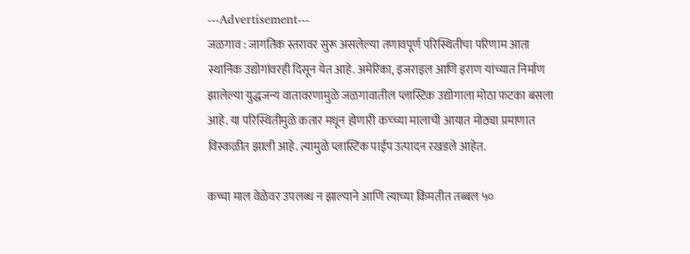---Advertisement---
जळगाव : जागतिक स्तरावर सुरू असलेल्या तणावपूर्ण परिस्थितीचा परिणाम आता स्थानिक उद्योगांवरही दिसून येत आहे. अमेरिका, इजराइल आणि इराण यांच्यात निर्माण झालेल्या युद्धजन्य वातावरणामुळे जळगावातील प्लास्टिक उद्योगाला मोठा फटका बसला आहे. या परिस्थितीमुळे कतार मधून होणारी कच्च्या मालाची आयात मोठ्या प्रमाणात विस्कळीत झाली आहे. त्यामुळे प्लास्टिक पाईप उत्पादन रखडले आहेत.

कच्चा माल वेळेवर उपलब्ध न झाल्याने आणि त्याच्या किमतीत तब्बल ५०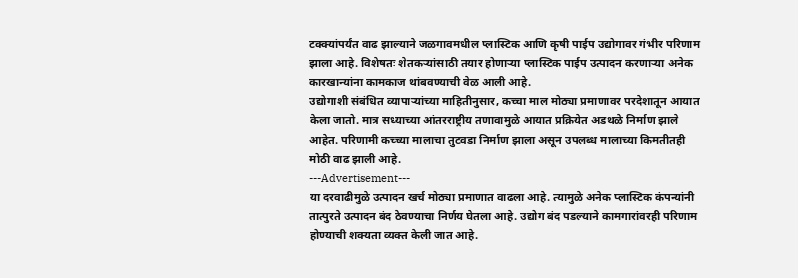टक्क्यांपर्यंत वाढ झाल्याने जळगावमधील प्लास्टिक आणि कृषी पाईप उद्योगावर गंभीर परिणाम झाला आहे. विशेषतः शेतकऱ्यांसाठी तयार होणाऱ्या प्लास्टिक पाईप उत्पादन करणाऱ्या अनेक कारखान्यांना कामकाज थांबवण्याची वेळ आली आहे.
उद्योगाशी संबंधित व्यापाऱ्यांच्या माहितीनुसार, कच्चा माल मोठ्या प्रमाणावर परदेशातून आयात केला जातो. मात्र सध्याच्या आंतरराष्ट्रीय तणावामुळे आयात प्रक्रियेत अडथळे निर्माण झाले आहेत. परिणामी कच्च्या मालाचा तुटवडा निर्माण झाला असून उपलब्ध मालाच्या किमतीतही मोठी वाढ झाली आहे.
---Advertisement---
या दरवाढीमुळे उत्पादन खर्च मोठ्या प्रमाणात वाढला आहे. त्यामुळे अनेक प्लास्टिक कंपन्यांनी तात्पुरते उत्पादन बंद ठेवण्याचा निर्णय घेतला आहे. उद्योग बंद पडल्याने कामगारांवरही परिणाम होण्याची शक्यता व्यक्त केली जात आहे.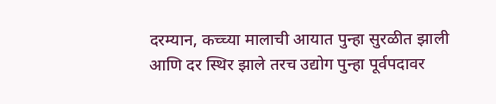दरम्यान, कच्च्या मालाची आयात पुन्हा सुरळीत झाली आणि दर स्थिर झाले तरच उद्योग पुन्हा पूर्वपदावर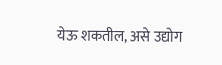येऊ शकतील, असे उद्योग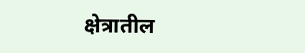क्षेत्रातील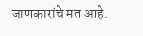जाणकारांचे मत आहे.